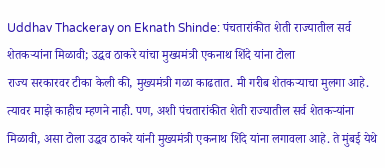Uddhav Thackeray on Eknath Shinde: पंचतारांकीत शेती राज्यातील सर्व शेतकऱ्यांना मिळावी; उद्धव ठाकरे यांचा मुख्यमंत्री एकनाथ शिंदे यांना टोला
राज्य सरकारवर टीका केली की, मुख्यमंत्री गळा काढतात. मी गरीब शेतकऱ्याचा मुलगा आहे. त्यावर माझे काहीच म्हणने नाही. पण, अशी पंचतारांकीत शेती राज्यातील सर्व शेतकऱ्यांना मिळावी, असा टोला उद्धव ठाकरे यांनी मुख्यमंत्री एकनाथ शिंदे यांना लगावला आहे. ते मुंबई येथे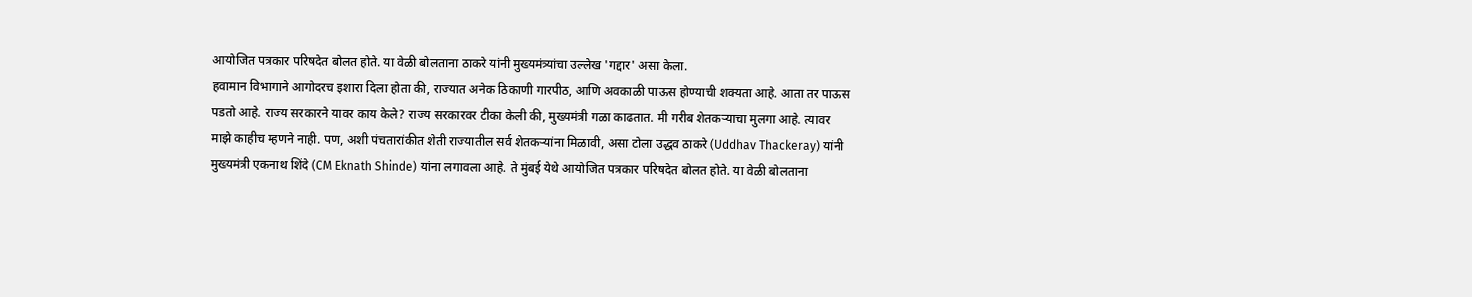आयोजित पत्रकार परिषदेत बोलत होते. या वेळी बोलताना ठाकरे यांनी मुख्यमंत्र्यांचा उल्लेख 'गद्दार' असा केला.
हवामान विभागाने आगोदरच इशारा दिला होता की, राज्यात अनेक ठिकाणी गारपीठ, आणि अवकाळी पाऊस होण्याची शक्यता आहे. आता तर पाऊस पडतो आहे. राज्य सरकारने यावर काय केले? राज्य सरकारवर टीका केली की, मुख्यमंत्री गळा काढतात. मी गरीब शेतकऱ्याचा मुलगा आहे. त्यावर माझे काहीच म्हणने नाही. पण, अशी पंचतारांकीत शेती राज्यातील सर्व शेतकऱ्यांना मिळावी, असा टोला उद्धव ठाकरे (Uddhav Thackeray) यांनी मुख्यमंत्री एकनाथ शिंदे (CM Eknath Shinde) यांना लगावला आहे. ते मुंबई येथे आयोजित पत्रकार परिषदेत बोलत होते. या वेळी बोलताना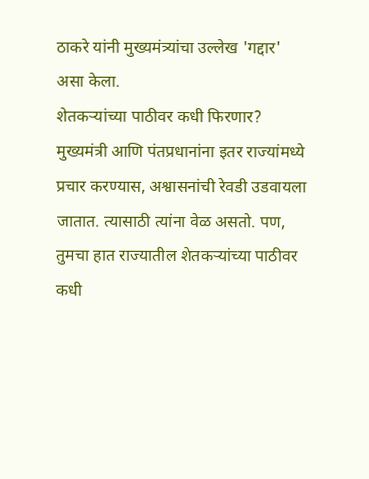ठाकरे यांनी मुख्यमंत्र्यांचा उल्लेख 'गद्दार' असा केला.
शेतकऱ्यांच्या पाठीवर कधी फिरणार?
मुख्यमंत्री आणि पंतप्रधानांना इतर राज्यांमध्ये प्रचार करण्यास, अश्वासनांची रेवडी उडवायला जातात. त्यासाठी त्यांना वेळ असतो. पण, तुमचा हात राज्यातील शेतकऱ्यांच्या पाठीवर कधी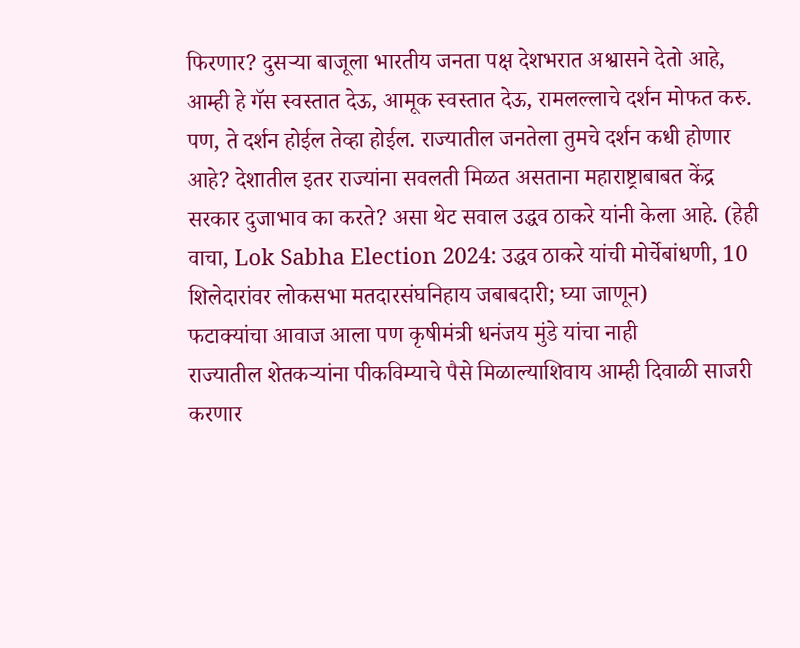फिरणार? दुसऱ्या बाजूला भारतीय जनता पक्ष देशभरात अश्वासने देतो आहे, आम्ही हे गॅस स्वस्तात देऊ, आमूक स्वस्तात देऊ, रामलल्लाचे दर्शन मोफत करु. पण, ते दर्शन होईल तेव्हा होईल. राज्यातील जनतेला तुमचे दर्शन कधी होणार आहे? देशातील इतर राज्यांना सवलती मिळत असताना महाराष्ट्राबाबत केंद्र सरकार दुजाभाव का करते? असा थेट सवाल उद्धव ठाकरे यांनी केला आहे. (हेही वाचा, Lok Sabha Election 2024: उद्धव ठाकरे यांची मोर्चेबांधणी, 10 शिलेदारांवर लोकसभा मतदारसंघनिहाय जबाबदारी; घ्या जाणून)
फटाक्यांचा आवाज आला पण कृषीमंत्री धनंजय मुंडे यांचा नाही
राज्यातील शेतकऱ्यांना पीकविम्याचे पैसे मिळाल्याशिवाय आम्ही दिवाळी साजरी करणार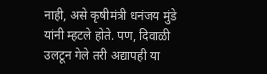नाही, असे कृषीमंत्री धनंजय मुंडे यांनी म्हटले होते. पण, दिवाळी उलटून गेले तरी अद्यापही या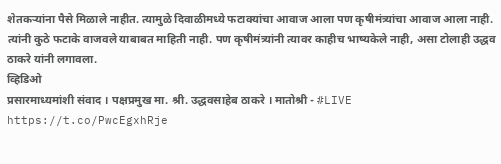शेतकऱ्यांना पैसे मिळाले नाहीत. त्यामुळे दिवाळीमध्ये फटाक्यांचा आवाज आला पण कृषीमंत्र्यांचा आवाज आला नाही. त्यांनी कुठे फटाके वाजवले याबाबत माहिती नाही. पण कृषीमंत्र्यांनी त्यावर काहीच भाष्यकेले नाही, असा टोलाही उद्धव ठाकरे यांनी लगावला.
व्हिडिओ
प्रसारमाध्यमांशी संवाद । पक्षप्रमुख मा. श्री. उद्धवसाहेब ठाकरे । मातोश्री - #LIVE https://t.co/PwcEgxhRje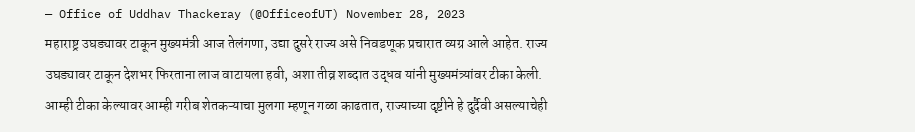— Office of Uddhav Thackeray (@OfficeofUT) November 28, 2023
महाराष्ट्र उघड्यावर टाकून मुख्यमंत्री आज तेलंगणा, उद्या दुसरे राज्य असे निवडणूक प्रचारात व्यग्र आले आहेत. राज्य उघड्यावर टाकून देशभर फिरताना लाज वाटायला हवी, अशा तीव्र शब्दात उद्धव यांनी मुख्यमंत्र्यांवर टीका केली. आम्ही टीका केल्यावर आम्ही गरीब शेतकऱ्याचा मुलगा म्हणून गळा काढतात, राज्याच्या दृष्टीने हे दुर्दैवी असल्याचेही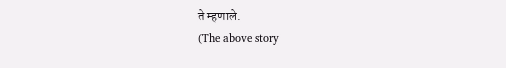ते म्हणाले.
(The above story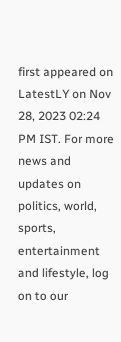first appeared on LatestLY on Nov 28, 2023 02:24 PM IST. For more news and updates on politics, world, sports, entertainment and lifestyle, log on to our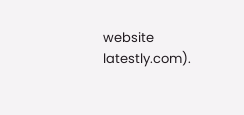website latestly.com).